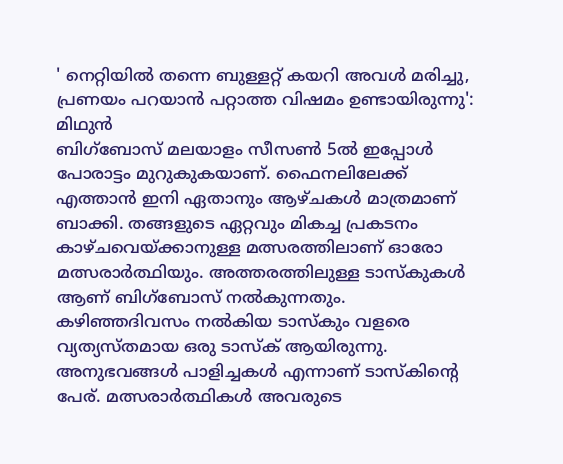' നെറ്റിയിൽ തന്നെ ബുള്ളറ്റ് കയറി അവൾ മരിച്ചു, പ്രണയം പറയാൻ പറ്റാത്ത വിഷമം ഉണ്ടായിരുന്നു': മിഥുൻ
ബിഗ്ബോസ് മലയാളം സീസൺ 5ൽ ഇപ്പോൾ പോരാട്ടം മുറുകുകയാണ്. ഫൈനലിലേക്ക് എത്താൻ ഇനി ഏതാനും ആഴ്ചകൾ മാത്രമാണ് ബാക്കി. തങ്ങളുടെ ഏറ്റവും മികച്ച പ്രകടനം കാഴ്ചവെയ്ക്കാനുള്ള മത്സരത്തിലാണ് ഓരോ മത്സരാർത്ഥിയും. അത്തരത്തിലുള്ള ടാസ്കുകൾ
ആണ് ബിഗ്ബോസ് നൽകുന്നതും.
കഴിഞ്ഞദിവസം നൽകിയ ടാസ്കും വളരെ വ്യത്യസ്തമായ ഒരു ടാസ്ക് ആയിരുന്നു. അനുഭവങ്ങൾ പാളിച്ചകൾ എന്നാണ് ടാസ്കിന്റെ പേര്. മത്സരാർത്ഥികൾ അവരുടെ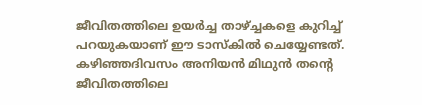ജീവിതത്തിലെ ഉയർച്ച താഴ്ച്ചകളെ കുറിച്ച് പറയുകയാണ് ഈ ടാസ്കിൽ ചെയ്യേണ്ടത്. കഴിഞ്ഞദിവസം അനിയൻ മിഥുൻ തന്റെ ജീവിതത്തിലെ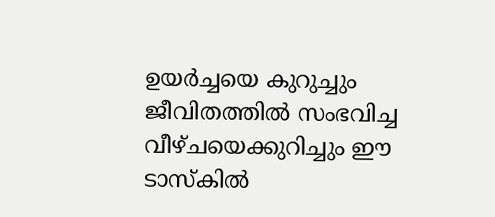ഉയർച്ചയെ കുറുച്ചും ജീവിതത്തിൽ സംഭവിച്ച വീഴ്ചയെക്കുറിച്ചും ഈ ടാസ്കിൽ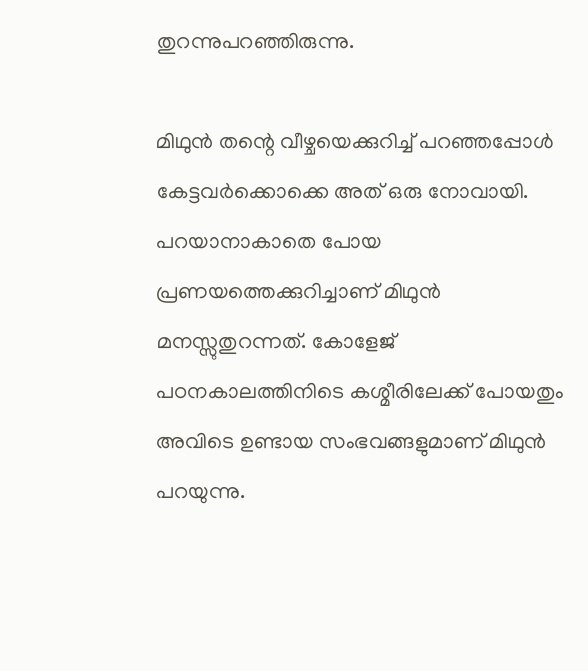തുറന്നുപറഞ്ഞിരുന്നു.

മിഥുൻ തന്റെ വീഴ്ചയെക്കുറിച്ച് പറഞ്ഞപ്പോൾ കേട്ടവർക്കൊക്കെ അത് ഒരു നോവായി. പറയാനാകാതെ പോയ പ്രണയത്തെക്കുറിച്ചാണ് മിഥുൻ മനസ്സുതുറന്നത്. കോളേജ് പഠനകാലത്തിനിടെ കശ്മീരിലേക്ക് പോയതും അവിടെ ഉണ്ടായ സംഭവങ്ങളുമാണ് മിഥുൻ പറയുന്നു.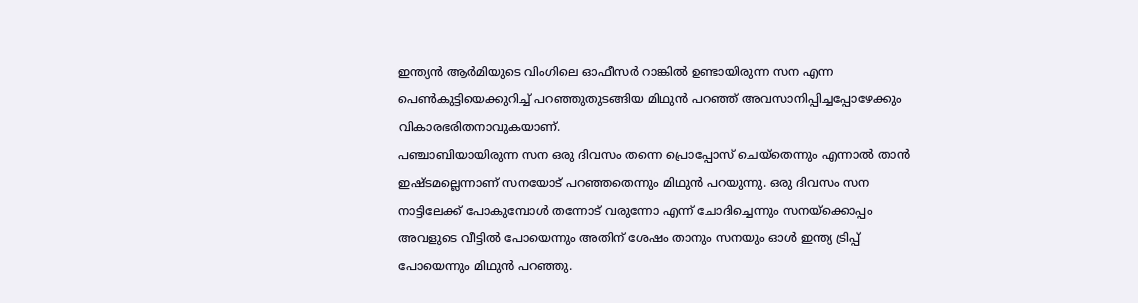ഇന്ത്യൻ ആർമിയുടെ വിംഗിലെ ഓഫീസർ റാങ്കിൽ ഉണ്ടായിരുന്ന സന എന്ന പെൺകുട്ടിയെക്കുറിച്ച് പറഞ്ഞുതുടങ്ങിയ മിഥുൻ പറഞ്ഞ് അവസാനിപ്പിച്ചപ്പോഴേക്കും വികാരഭരിതനാവുകയാണ്.
പഞ്ചാബിയായിരുന്ന സന ഒരു ദിവസം തന്നെ പ്രൊപ്പോസ് ചെയ്തെന്നും എന്നാൽ താൻ ഇഷ്ടമല്ലെന്നാണ് സനയോട് പറഞ്ഞതെന്നും മിഥുൻ പറയുന്നു. ഒരു ദിവസം സന നാട്ടിലേക്ക് പോകുമ്പോൾ തന്നോട് വരുന്നോ എന്ന് ചോദിച്ചെന്നും സനയ്ക്കൊപ്പം അവളുടെ വീട്ടിൽ പോയെന്നും അതിന് ശേഷം താനും സനയും ഓൾ ഇന്ത്യ ട്രിപ്പ് പോയെന്നും മിഥുൻ പറഞ്ഞു.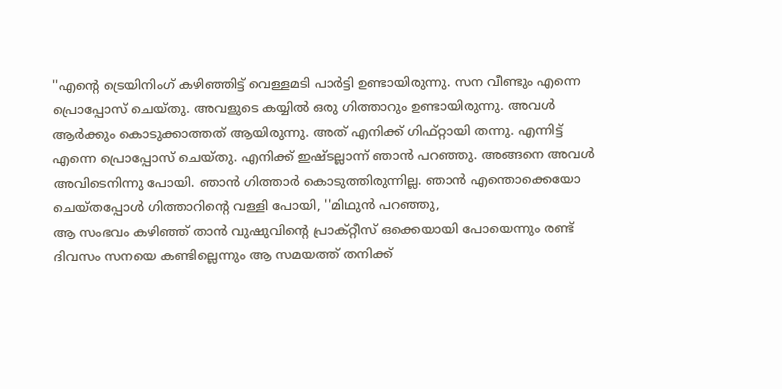''എന്റെ ട്രെയിനിംഗ് കഴിഞ്ഞിട്ട് വെള്ളമടി പാർട്ടി ഉണ്ടായിരുന്നു. സന വീണ്ടും എന്നെ പ്രൊപ്പോസ് ചെയ്തു. അവളുടെ കയ്യിൽ ഒരു ഗിത്താറും ഉണ്ടായിരുന്നു. അവൾ ആർക്കും കൊടുക്കാത്തത് ആയിരുന്നു. അത് എനിക്ക് ഗിഫ്റ്റായി തന്നു. എന്നിട്ട് എന്നെ പ്രൊപ്പോസ് ചെയ്തു. എനിക്ക് ഇഷ്ടല്ലാന്ന് ഞാൻ പറഞ്ഞു. അങ്ങനെ അവൾ അവിടെനിന്നു പോയി. ഞാൻ ഗിത്താർ കൊടുത്തിരുന്നില്ല. ഞാൻ എന്തൊക്കെയോ ചെയ്തപ്പോൾ ഗിത്താറിന്റെ വള്ളി പോയി, ''മിഥുൻ പറഞ്ഞു,
ആ സംഭവം കഴിഞ്ഞ് താൻ വുഷുവിന്റെ പ്രാക്റ്റീസ് ഒക്കെയായി പോയെന്നും രണ്ട് ദിവസം സനയെ കണ്ടില്ലെന്നും ആ സമയത്ത് തനിക്ക്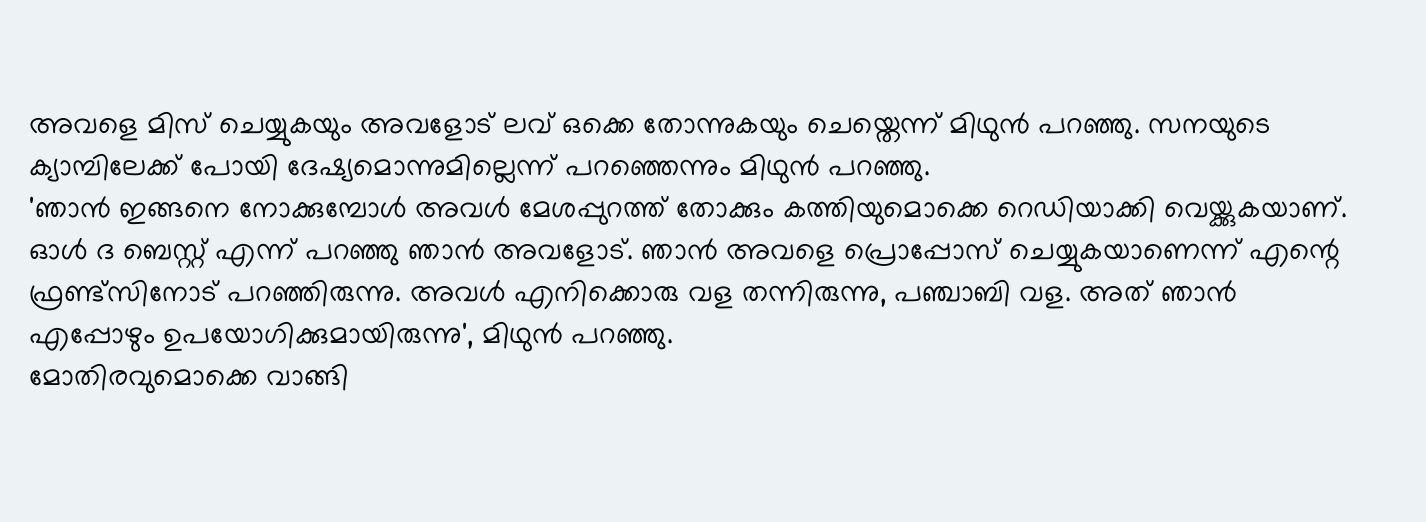അവളെ മിസ് ചെയ്യുകയും അവളോട് ലവ് ഒക്കെ തോന്നുകയും ചെയ്തെന്ന് മിഥുൻ പറഞ്ഞു. സനയുടെ ക്യാമ്പിലേക്ക് പോയി ദേഷ്യമൊന്നുമില്ലെന്ന് പറഞ്ഞെന്നും മിഥുൻ പറഞ്ഞു.
'ഞാൻ ഇങ്ങനെ നോക്കുമ്പോൾ അവൾ മേശപ്പുറത്ത് തോക്കും കത്തിയുമൊക്കെ റെഡിയാക്കി വെയ്ക്കുകയാണ്. ഓൾ ദ ബെസ്റ്റ് എന്ന് പറഞ്ഞു ഞാൻ അവളോട്. ഞാൻ അവളെ പ്രൊപ്പോസ് ചെയ്യുകയാണെന്ന് എന്റെ ഫ്രണ്ട്സിനോട് പറഞ്ഞിരുന്നു. അവൾ എനിക്കൊരു വള തന്നിരുന്നു, പഞ്ചാബി വള. അത് ഞാൻ എപ്പോഴും ഉപയോഗിക്കുമായിരുന്നു', മിഥുൻ പറഞ്ഞു.
മോതിരവുമൊക്കെ വാങ്ങി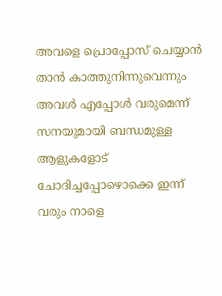അവളെ പ്രൊപ്പോസ് ചെയ്യാൻ താൻ കാത്തുനിന്നുവെന്നും അവൾ എപ്പോൾ വരുമെന്ന് സനയുമായി ബന്ധമുള്ള ആളുകളോട് ചോദിച്ചപ്പോഴൊക്കെ ഇന്ന് വരും നാളെ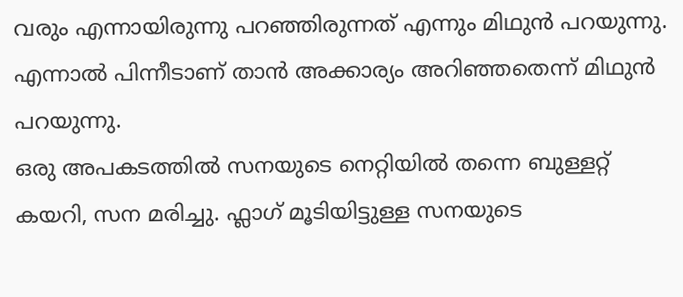വരും എന്നായിരുന്നു പറഞ്ഞിരുന്നത് എന്നും മിഥുൻ പറയുന്നു. എന്നാൽ പിന്നീടാണ് താൻ അക്കാര്യം അറിഞ്ഞതെന്ന് മിഥുൻ പറയുന്നു.
ഒരു അപകടത്തിൽ സനയുടെ നെറ്റിയിൽ തന്നെ ബുള്ളറ്റ് കയറി, സന മരിച്ചു. ഫ്ലാഗ് മൂടിയിട്ടുള്ള സനയുടെ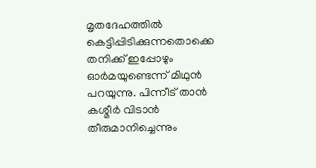മൃതദേഹത്തിൽ കെട്ടിപ്പിടിക്കുന്നതൊക്കെ തനിക്ക് ഇപ്പോഴും ഓർമയുണ്ടെന്ന് മിഥുൻ പറയുന്നു. പിന്നീട് താൻ കശ്മീർ വിടാൻ തീരുമാനിച്ചെന്നും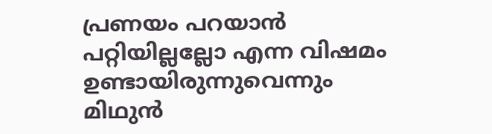പ്രണയം പറയാൻ പറ്റിയില്ലല്ലോ എന്ന വിഷമം ഉണ്ടായിരുന്നുവെന്നും മിഥുൻ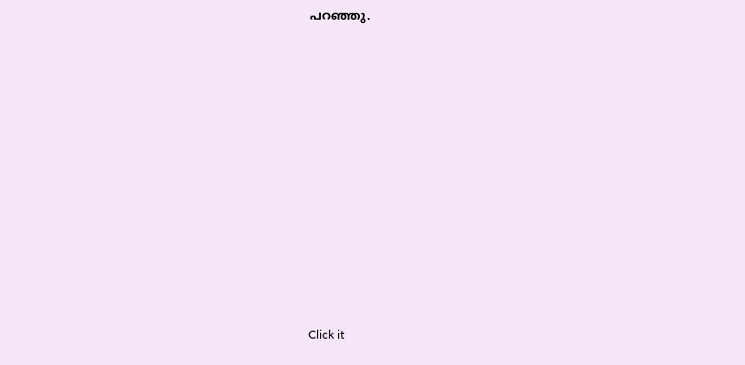പറഞ്ഞു.












Click it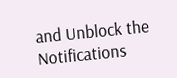and Unblock the Notifications